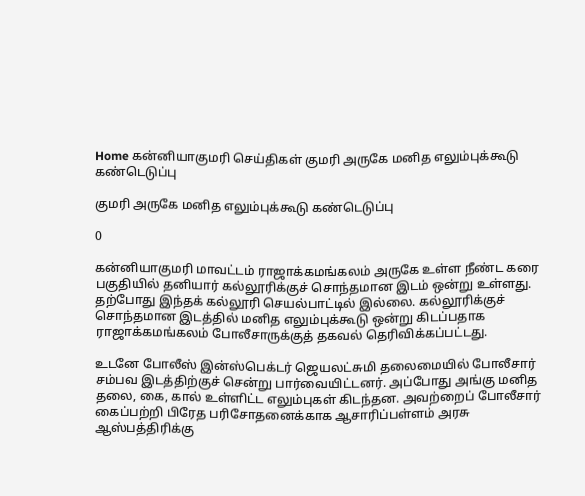Home கன்னியாகுமரி செய்திகள் குமரி அருகே மனித எலும்புக்கூடு கண்டெடுப்பு

குமரி அருகே மனித எலும்புக்கூடு கண்டெடுப்பு

0

கன்னியாகுமரி மாவட்டம் ராஜாக்கமங்கலம் அருகே உள்ள நீண்ட கரை பகுதியில் தனியார் கல்லூரிக்குச் சொந்தமான இடம் ஒன்று உள்ளது. தற்போது இந்தக் கல்லூரி செயல்பாட்டில் இல்லை. கல்லூரிக்குச் சொந்தமான இடத்தில் மனித எலும்புக்கூடு ஒன்று கிடப்பதாக ராஜாக்கமங்கலம் போலீசாருக்குத் தகவல் தெரிவிக்கப்பட்டது.

உடனே போலீஸ் இன்ஸ்பெக்டர் ஜெயலட்சுமி தலைமையில் போலீசார் சம்பவ இடத்திற்குச் சென்று பார்வையிட்டனர். அப்போது அங்கு மனித தலை, கை, கால் உள்ளிட்ட எலும்புகள் கிடந்தன. அவற்றைப் போலீசார் கைப்பற்றி பிரேத பரிசோதனைக்காக ஆசாரிப்பள்ளம் அரசு ஆஸ்பத்திரிக்கு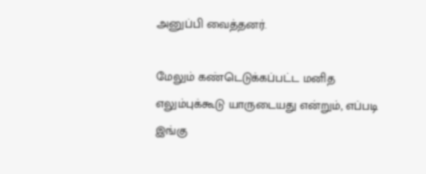அனுப்பி வைத்தனர்.

மேலும் கண்டெடுக்கப்பட்ட மனித எலும்புக்கூடு யாருடையது என்றும், எப்படி இங்கு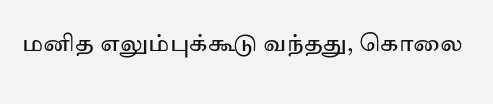மனித எலும்புக்கூடு வந்தது, கொலை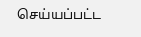செய்யப்பட்ட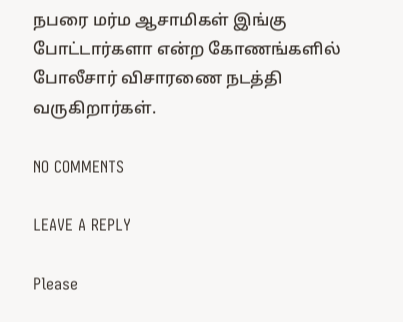நபரை மர்ம ஆசாமிகள் இங்கு போட்டார்களா என்ற கோணங்களில் போலீசார் விசாரணை நடத்தி வருகிறார்கள்.

NO COMMENTS

LEAVE A REPLY

Please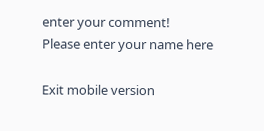enter your comment!
Please enter your name here

Exit mobile version